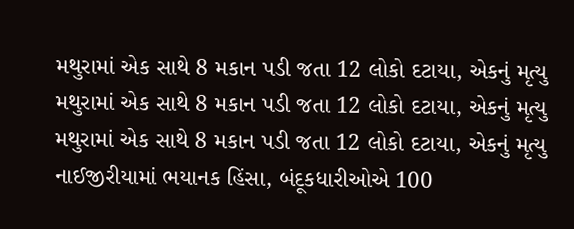મથુરામાં એક સાથે 8 મકાન પડી જતા 12 લોકો દટાયા, એકનું મૃત્યુ
મથુરામાં એક સાથે 8 મકાન પડી જતા 12 લોકો દટાયા, એકનું મૃત્યુ
મથુરામાં એક સાથે 8 મકાન પડી જતા 12 લોકો દટાયા, એકનું મૃત્યુ
નાઈજીરીયામાં ભયાનક હિંસા, બંદૂકધારીઓએ 100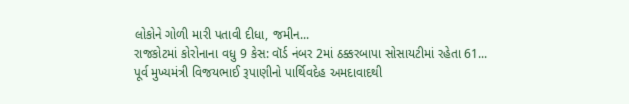લોકોને ગોળી મારી પતાવી દીધા, જમીન...
રાજકોટમાં કોરોનાના વધુ 9 કેસ: વૉર્ડ નંબર 2માં ઠક્કરબાપા સોસાયટીમાં રહેતા 61...
પૂર્વ મુખ્યમંત્રી વિજયભાઈ રૂપાણીનો પાર્થિવદેહ અમદાવાદથી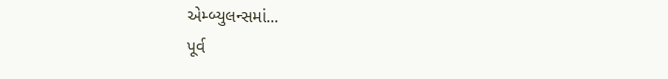એમ્બ્યુલન્સમાં...
પૂર્વ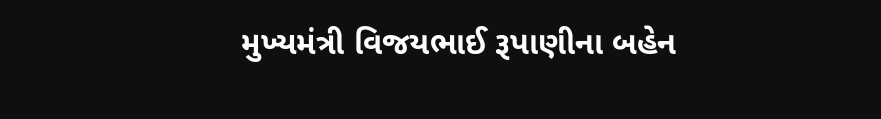મુખ્યમંત્રી વિજયભાઈ રૂપાણીના બહેન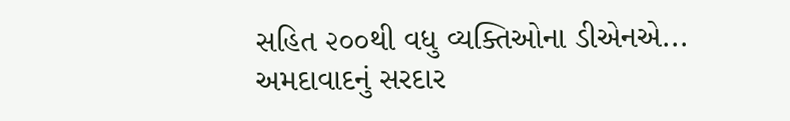સહિત ૨૦૦થી વધુ વ્યક્તિઓના ડીએનએ...
અમદાવાદનું સરદાર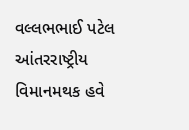વલ્લભભાઈ પટેલ આંતરરાષ્ટ્રીય વિમાનમથક હવે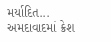મર્યાદિત...
અમદાવાદમાં ક્રેશ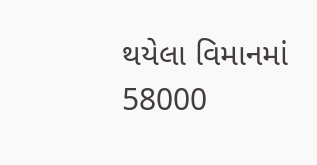થયેલા વિમાનમાં 58000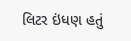લિટર ઇંધણ હતું